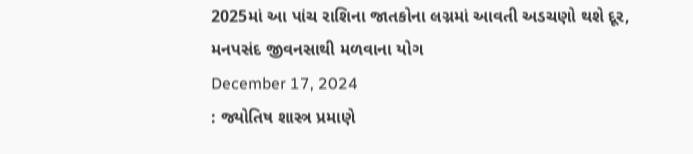2025માં આ પાંચ રાશિના જાતકોના લગ્નમાં આવતી અડચણો થશે દૂર, મનપસંદ જીવનસાથી મળવાના યોગ
December 17, 2024
: જ્યોતિષ શાસ્ત્ર પ્રમાણે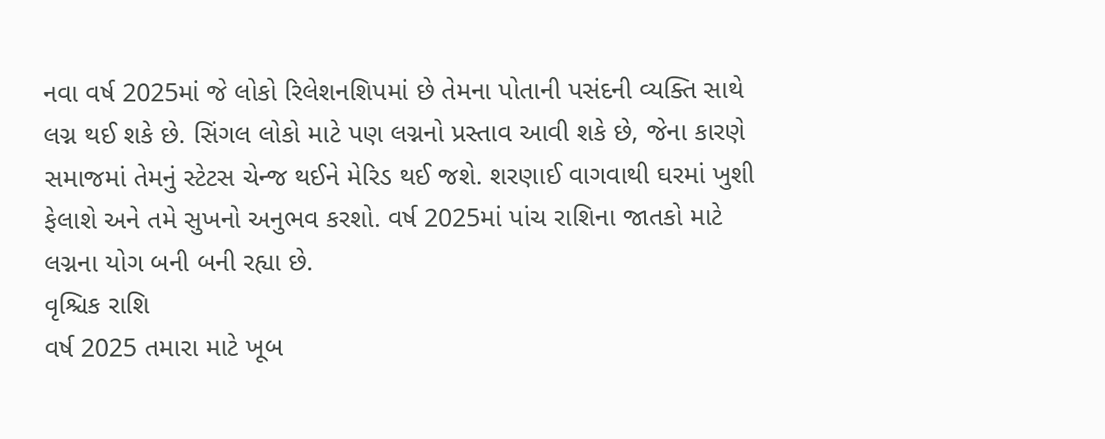નવા વર્ષ 2025માં જે લોકો રિલેશનશિપમાં છે તેમના પોતાની પસંદની વ્યક્તિ સાથે લગ્ન થઈ શકે છે. સિંગલ લોકો માટે પણ લગ્નનો પ્રસ્તાવ આવી શકે છે, જેના કારણે સમાજમાં તેમનું સ્ટેટસ ચેન્જ થઈને મેરિડ થઈ જશે. શરણાઈ વાગવાથી ઘરમાં ખુશી ફેલાશે અને તમે સુખનો અનુભવ કરશો. વર્ષ 2025માં પાંચ રાશિના જાતકો માટે લગ્નના યોગ બની બની રહ્યા છે.
વૃશ્ચિક રાશિ
વર્ષ 2025 તમારા માટે ખૂબ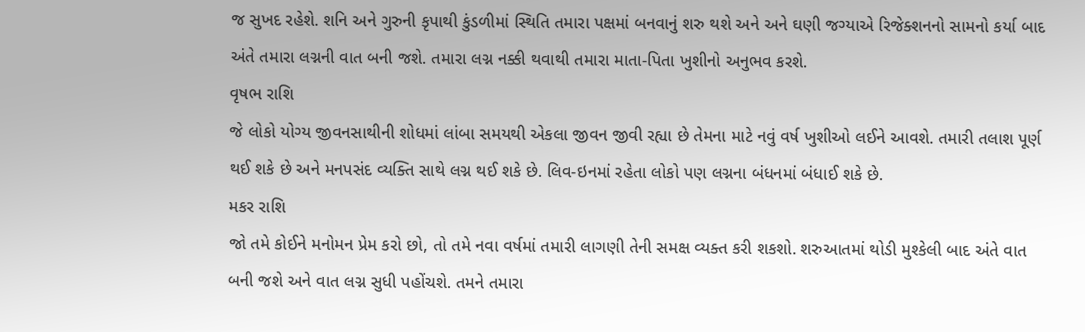જ સુખદ રહેશે. શનિ અને ગુરુની કૃપાથી કુંડળીમાં સ્થિતિ તમારા પક્ષમાં બનવાનું શરુ થશે અને અને ઘણી જગ્યાએ રિજેક્શનનો સામનો કર્યા બાદ અંતે તમારા લગ્નની વાત બની જશે. તમારા લગ્ન નક્કી થવાથી તમારા માતા-પિતા ખુશીનો અનુભવ કરશે.
વૃષભ રાશિ
જે લોકો યોગ્ય જીવનસાથીની શોધમાં લાંબા સમયથી એકલા જીવન જીવી રહ્યા છે તેમના માટે નવું વર્ષ ખુશીઓ લઈને આવશે. તમારી તલાશ પૂર્ણ થઈ શકે છે અને મનપસંદ વ્યક્તિ સાથે લગ્ન થઈ શકે છે. લિવ-ઇનમાં રહેતા લોકો પણ લગ્નના બંધનમાં બંધાઈ શકે છે.
મકર રાશિ
જો તમે કોઈને મનોમન પ્રેમ કરો છો, તો તમે નવા વર્ષમાં તમારી લાગણી તેની સમક્ષ વ્યક્ત કરી શકશો. શરુઆતમાં થોડી મુશ્કેલી બાદ અંતે વાત બની જશે અને વાત લગ્ન સુધી પહોંચશે. તમને તમારા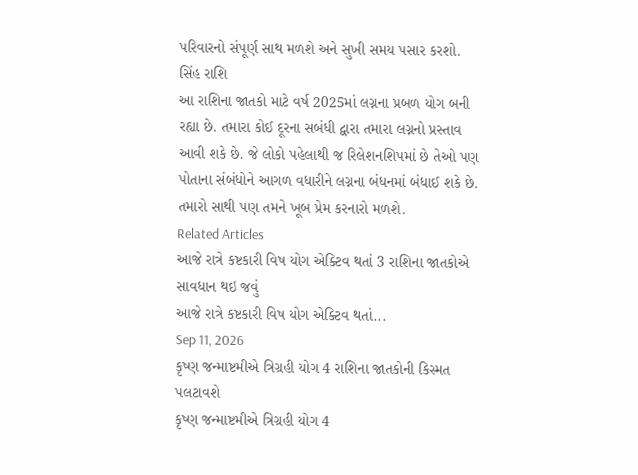પરિવારનો સંપૂર્ણ સાથ મળશે અને સુખી સમય પસાર કરશો.
સિંહ રાશિ
આ રાશિના જાતકો માટે વર્ષ 2025માં લગ્નના પ્રબળ યોગ બની રહ્યા છે. તમારા કોઈ દૂરના સબંધી દ્વારા તમારા લગ્નનો પ્રસ્તાવ આવી શકે છે. જે લોકો પહેલાથી જ રિલેશનશિપમાં છે તેઓ પણ પોતાના સંબંધોને આગળ વધારીને લગ્નના બંધનમાં બંધાઈ શકે છે. તમારો સાથી પણ તમને ખૂબ પ્રેમ કરનારો મળશે.
Related Articles
આજે રાત્રે કષ્ટકારી વિષ યોગ એક્ટિવ થતાં 3 રાશિના જાતકોએ સાવધાન થઇ જવું
આજે રાત્રે કષ્ટકારી વિષ યોગ એક્ટિવ થતાં...
Sep 11, 2026
કૃષ્ણ જન્માષ્ટમીએ ત્રિગ્રહી યોગ 4 રાશિના જાતકોની કિસ્મત પલટાવશે
કૃષ્ણ જન્માષ્ટમીએ ત્રિગ્રહી યોગ 4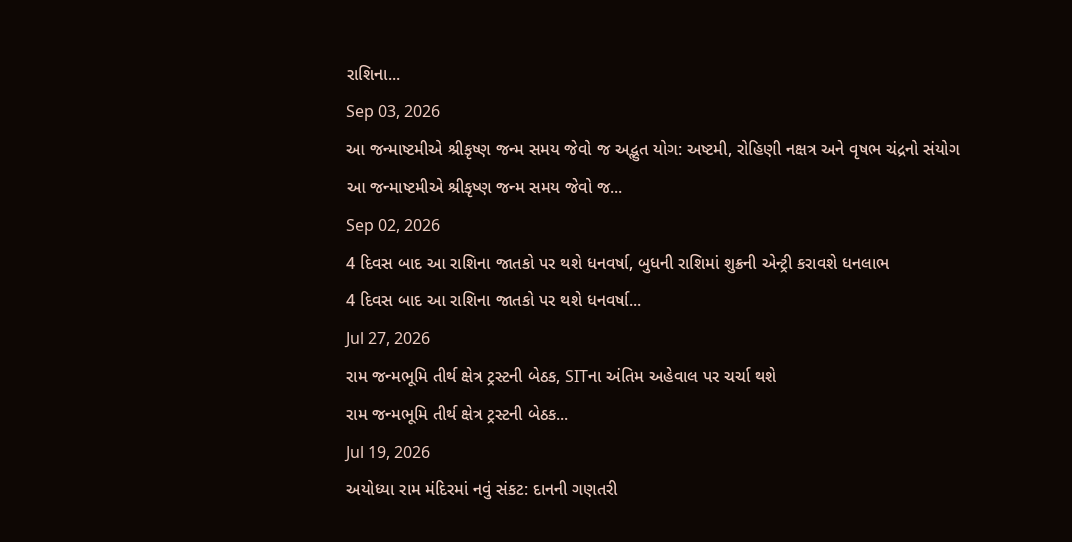રાશિના...
Sep 03, 2026
આ જન્માષ્ટમીએ શ્રીકૃષ્ણ જન્મ સમય જેવો જ અદ્ભુત યોગ: અષ્ટમી, રોહિણી નક્ષત્ર અને વૃષભ ચંદ્રનો સંયોગ
આ જન્માષ્ટમીએ શ્રીકૃષ્ણ જન્મ સમય જેવો જ...
Sep 02, 2026
4 દિવસ બાદ આ રાશિના જાતકો પર થશે ધનવર્ષા, બુધની રાશિમાં શુક્રની એન્ટ્રી કરાવશે ધનલાભ
4 દિવસ બાદ આ રાશિના જાતકો પર થશે ધનવર્ષા...
Jul 27, 2026
રામ જન્મભૂમિ તીર્થ ક્ષેત્ર ટ્રસ્ટની બેઠક, SITના અંતિમ અહેવાલ પર ચર્ચા થશે
રામ જન્મભૂમિ તીર્થ ક્ષેત્ર ટ્રસ્ટની બેઠક...
Jul 19, 2026
અયોધ્યા રામ મંદિરમાં નવું સંકટ: દાનની ગણતરી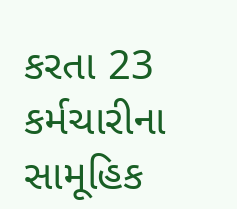કરતા 23 કર્મચારીના સામૂહિક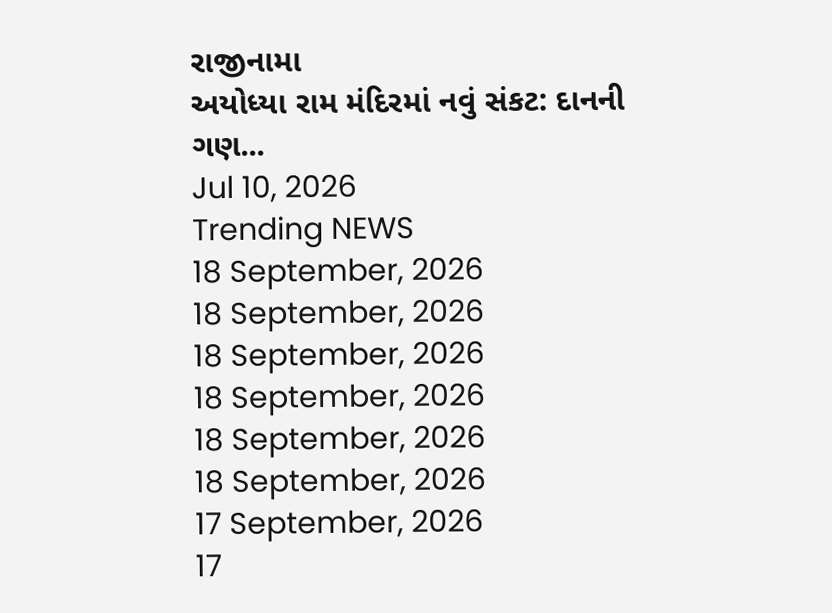રાજીનામા
અયોધ્યા રામ મંદિરમાં નવું સંકટ: દાનની ગણ...
Jul 10, 2026
Trending NEWS
18 September, 2026
18 September, 2026
18 September, 2026
18 September, 2026
18 September, 2026
18 September, 2026
17 September, 2026
17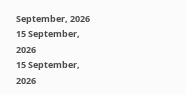September, 2026
15 September, 2026
15 September, 2026